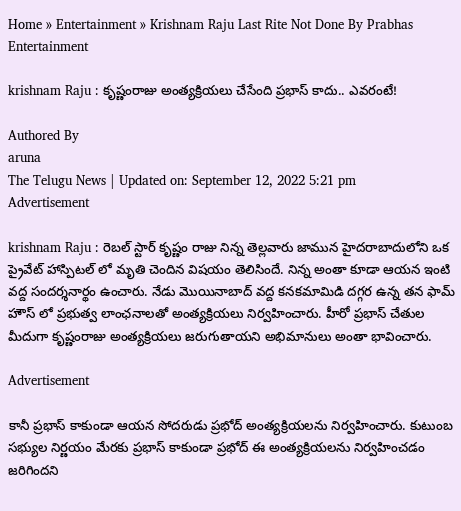Home » Entertainment » Krishnam Raju Last Rite Not Done By Prabhas
Entertainment

krishnam Raju : కృష్ణంరాజు అంత్యక్రియలు చేసేంది ప్రభాస్ కాదు.. ఎవరంటే!

Authored By
aruna
The Telugu News | Updated on: September 12, 2022 5:21 pm
Advertisement

krishnam Raju : రెబల్ స్టార్ కృష్ణం రాజు నిన్న తెల్లవారు జామున హైదరాబాదులోని ఒక ప్రైవేట్ హాస్పిటల్ లో మృతి చెందిన విషయం తెలిసిందే. నిన్న అంతా కూడా ఆయన ఇంటి వద్ద సందర్శనార్థం ఉంచారు. నేడు మొయినాబాద్ వద్ద కనకమామిడి దగ్గర ఉన్న తన ఫామ్ హౌస్ లో ప్రభుత్వ లాంఛనాలతో అంత్యక్రియలు నిర్వహించారు. హీరో ప్రభాస్ చేతుల మీదుగా కృష్ణంరాజు అంత్యక్రియలు జరుగుతాయని అభిమానులు అంతా భావించారు.

Advertisement

కానీ ప్రభాస్ కాకుండా ఆయన సోదరుడు ప్రభోద్ అంత్యక్రియలను నిర్వహించారు. కుటుంబ సభ్యుల నిర్ణయం మేరకు ప్రభాస్ కాకుండా ప్రభోద్ ఈ అంత్యక్రియలను నిర్వహించడం జరిగిందని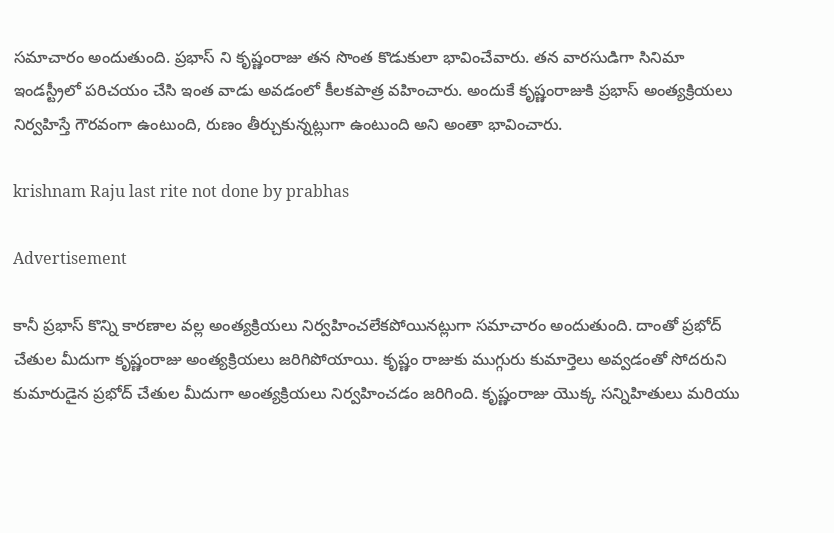సమాచారం అందుతుంది. ప్రభాస్ ని కృష్ణంరాజు తన సొంత కొడుకులా భావించేవారు. తన వారసుడిగా సినిమా ఇండస్ట్రీలో పరిచయం చేసి ఇంత వాడు అవడంలో కీలకపాత్ర వహించారు. అందుకే కృష్ణంరాజుకి ప్రభాస్ అంత్యక్రియలు నిర్వహిస్తే గౌరవంగా ఉంటుంది, రుణం తీర్చుకున్నట్లుగా ఉంటుంది అని అంతా భావించారు.

krishnam Raju last rite not done by prabhas

Advertisement

కానీ ప్రభాస్ కొన్ని కారణాల వల్ల అంత్యక్రియలు నిర్వహించలేకపోయినట్లుగా సమాచారం అందుతుంది. దాంతో ప్రభోద్ చేతుల మీదుగా కృష్ణంరాజు అంత్యక్రియలు జరిగిపోయాయి. కృష్ణం రాజుకు ముగ్గురు కుమార్తెలు అవ్వడంతో సోదరుని కుమారుడైన ప్రభోద్ చేతుల మీదుగా అంత్యక్రియలు నిర్వహించడం జరిగింది. కృష్ణంరాజు యొక్క సన్నిహితులు మరియు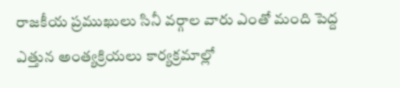రాజకీయ ప్రముఖులు సినీ వర్గాల వారు ఎంతో మంది పెద్ద ఎత్తున అంత్యక్రియలు కార్యక్రమాల్లో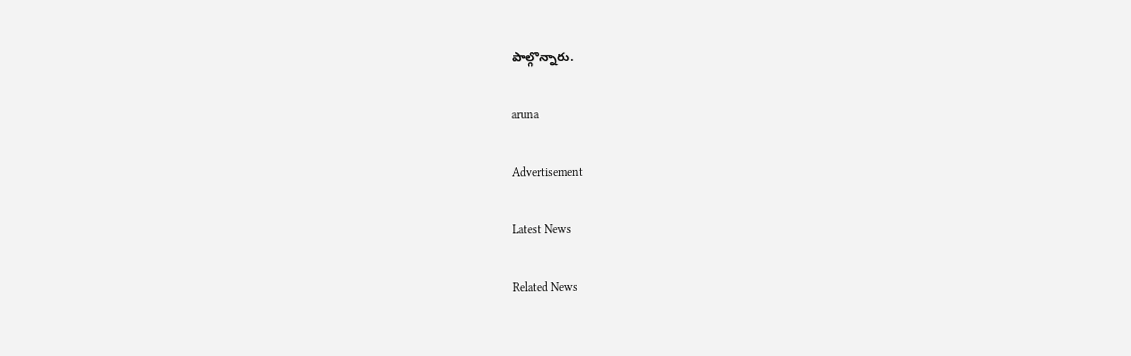పాల్గొన్నారు.

aruna

Advertisement

Latest News

Related News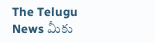The Telugu News మీకు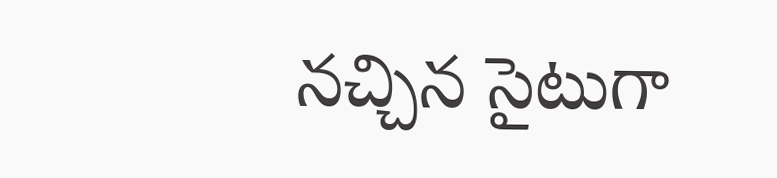నచ్చిన సైటుగా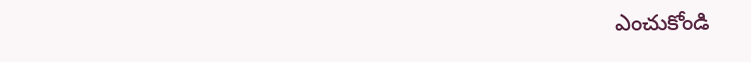ఎంచుకోండి